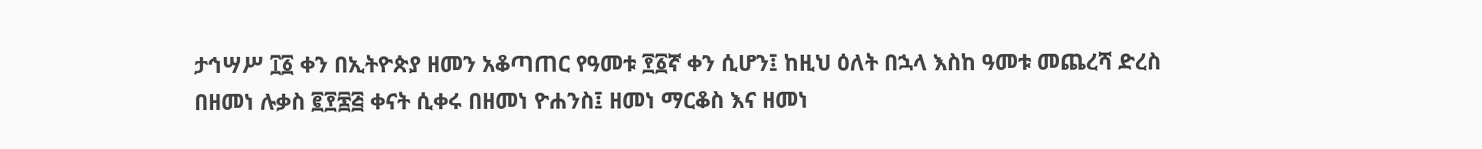ታኅሣሥ ፲፩ ቀን በኢትዮጵያ ዘመን አቆጣጠር የዓመቱ ፻፩ኛ ቀን ሲሆን፤ ከዚህ ዕለት በኋላ እስከ ዓመቱ መጨረሻ ድረስ በዘመነ ሉቃስ ፪፻፷፭ ቀናት ሲቀሩ በዘመነ ዮሐንስ፤ ዘመነ ማርቆስ እና ዘመነ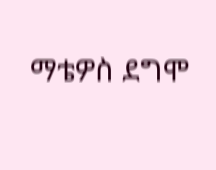ማቴዎስ ደግሞ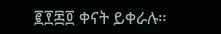፪፻፷፬ ቀናት ይቀራሉ።